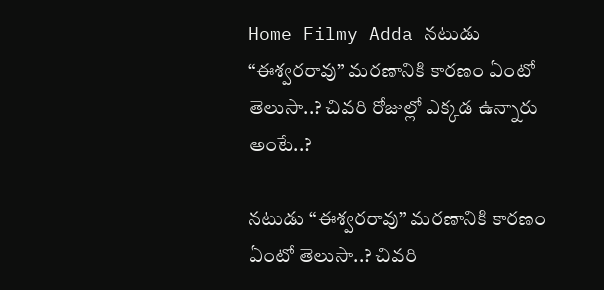Home Filmy Adda నటుడు “ఈశ్వరరావు” మరణానికి కారణం ఏంటో తెలుసా..? చివరి రోజుల్లో ఎక్కడ ఉన్నారు అంటే..?

నటుడు “ఈశ్వరరావు” మరణానికి కారణం ఏంటో తెలుసా..? చివరి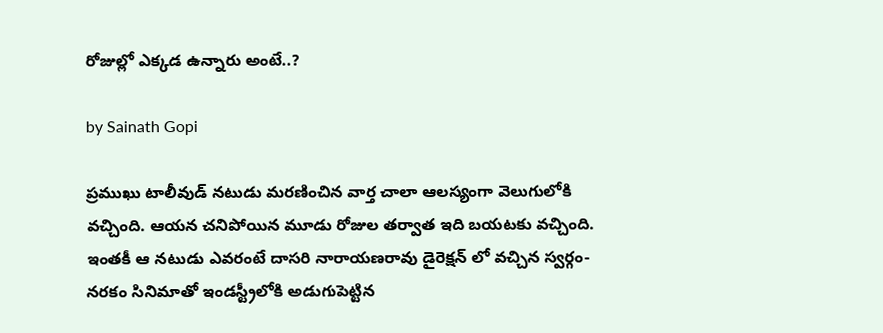రోజుల్లో ఎక్కడ ఉన్నారు అంటే..?

by Sainath Gopi

ప్రముఖు టాలీవుడ్ నటుడు మరణించిన వార్త చాలా ఆలస్యంగా వెలుగులోకి వచ్చింది. ఆయన చనిపోయిన మూడు రోజుల తర్వాత ఇది బయటకు వచ్చింది. ఇంతకీ ఆ నటుడు ఎవరంటే దాసరి నారాయణరావు డైరెక్షన్ లో వచ్చిన స్వర్గం-నరకం సినిమాతో ఇండస్ట్రీలోకి అడుగుపెట్టిన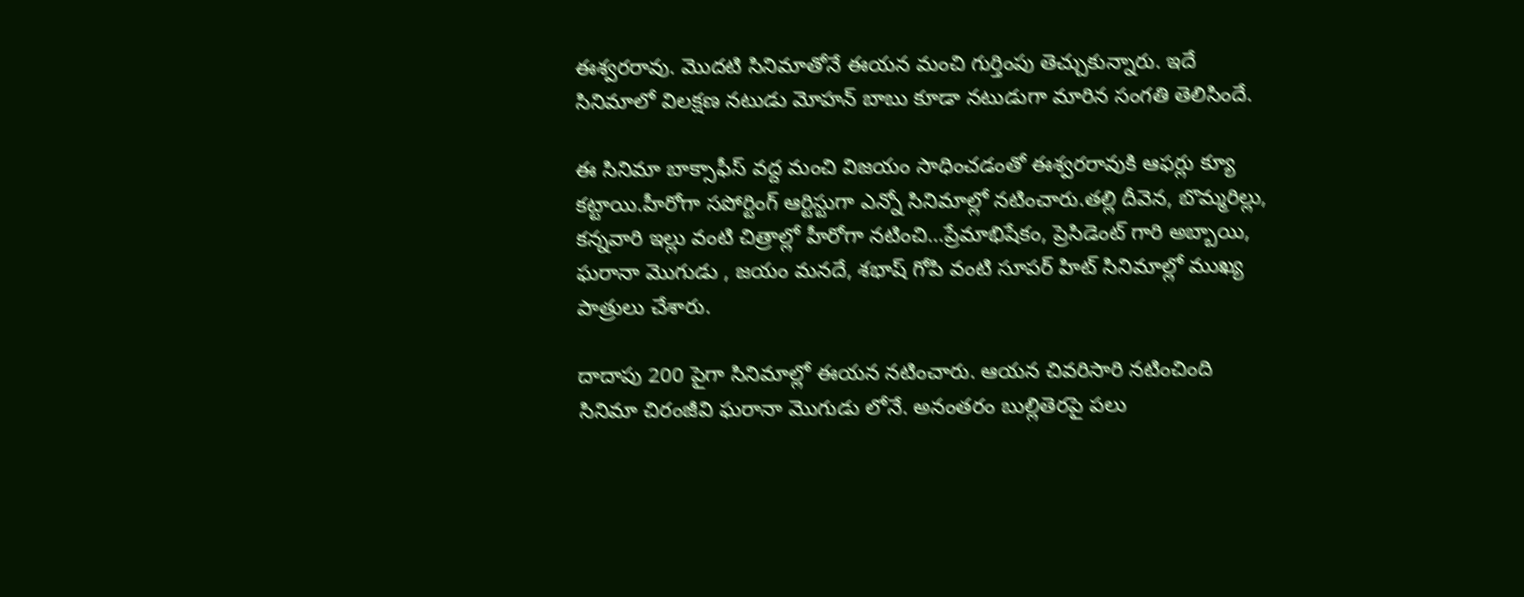ఈశ్వరరావు. మొదటి సినిమాతోనే ఈయన మంచి గుర్తింపు తెచ్చుకున్నారు. ఇదే సినిమాలో విలక్షణ నటుడు మోహన్ బాబు కూడా నటుడుగా మారిన సంగతి తెలిసిందే.

ఈ సినిమా బాక్సాఫీస్ వద్ద మంచి విజయం సాధించడంతో ఈశ్వరరావుకి ఆఫర్లు క్యూ కట్టాయి.హీరోగా సపోర్టింగ్ ఆర్టిస్టుగా ఎన్నో సినిమాల్లో నటించారు.తల్లి దీవెన, బొమ్మరిల్లు, కన్నవారి ఇల్లు వంటి చిత్రాల్లో హీరోగా నటించి…ప్రేమాభిషేకం, ప్రెసిడెంట్ గారి అబ్బాయి, ఘరానా మొగుడు , జయం మనదే, శభాష్ గోపి వంటి సూపర్ హిట్ సినిమాల్లో ముఖ్య పాత్రులు చేశారు.

దాదాపు 200 పైగా సినిమాల్లో ఈయన నటించారు. ఆయన చివరిసారి నటించింది సినిమా చిరంజీవి ఘరానా మొగుడు లోనే. అనంతరం బుల్లితెరపై పలు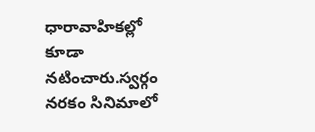ధారావాహికల్లో కూడా నటించారు.స్వర్గం నరకం సినిమాలో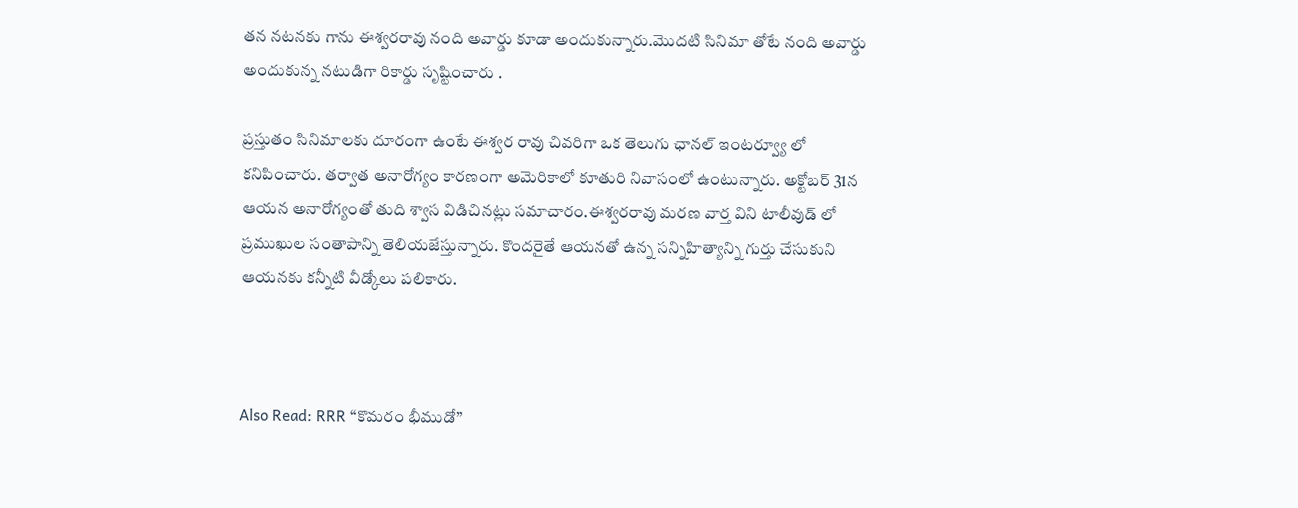తన నటనకు గాను ఈశ్వరరావు నంది అవార్డు కూడా అందుకున్నారు.మొదటి సినిమా తోటే నంది అవార్డు అందుకున్న నటుడిగా రికార్డు సృష్టించారు .

ప్రస్తుతం సినిమాలకు దూరంగా ఉంటే ఈశ్వర రావు చివరిగా ఒక తెలుగు ఛానల్ ఇంటర్వ్యూ లో కనిపించారు. తర్వాత అనారోగ్యం కారణంగా అమెరికాలో కూతురి నివాసంలో ఉంటున్నారు. అక్టోబర్ 31న ఆయన అనారోగ్యంతో తుది శ్వాస విడిచినట్లు సమాచారం.ఈశ్వరరావు మరణ వార్త విని టాలీవుడ్ లో ప్రముఖుల సంతాపాన్ని తెలియజేస్తున్నారు. కొందరైతే ఆయనతో ఉన్న సన్నిహిత్యాన్ని గుర్తు చేసుకుని ఆయనకు కన్నీటి వీడ్కోలు పలికారు.



Also Read: RRR “కొమరం భీముడో”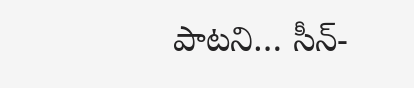పాటని… సీన్-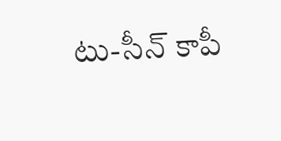టు-సీన్ కాపీ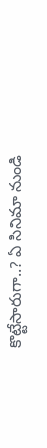కొట్టేసారుగా..? ఏ సినిమా నుండి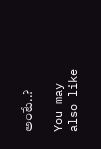అంటే..?

You may also like